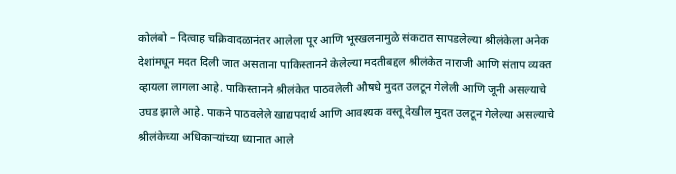कोलंबो – दित्वाह चक्रिवादळानंतर आलेला पूर आणि भूस्खलनामुळे संकटात सापडलेल्या श्रीलंकेला अनेक देशांमधून मदत दिली जात असताना पाकिस्तानने केलेल्या मदतीबद्दल श्रीलंकेत नाराजी आणि संताप व्यक्त व्हायला लागला आहे. पाकिस्तानने श्रीलंकेत पाठवलेली औषधे मुदत उलटून गेलेली आणि जूनी असल्याचे उघड झाले आहे. पाकने पाठवलेले खाद्यपदार्थ आणि आवश्यक वस्तू देखील मुदत उलटून गेलेल्या असल्याचे श्रीलंकेच्या अधिकाऱ्यांच्या ध्यानात आले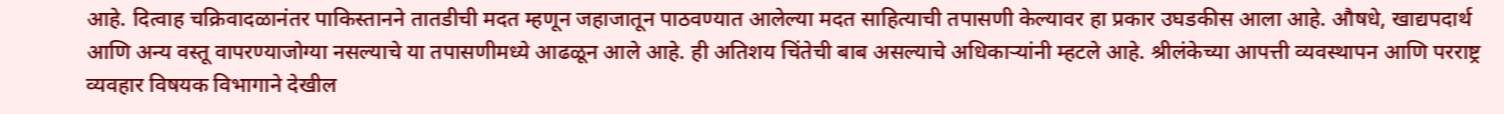आहे. दित्वाह चक्रिवादळानंतर पाकिस्तानने तातडीची मदत म्हणून जहाजातून पाठवण्यात आलेल्या मदत साहित्याची तपासणी केल्यावर हा प्रकार उघडकीस आला आहे. औषधे, खाद्यपदार्थ आणि अन्य वस्तू वापरण्याजोग्या नसल्याचे या तपासणीमध्ये आढळून आले आहे. ही अतिशय चिंतेची बाब असल्याचे अधिकाऱ्यांनी म्हटले आहे. श्रीलंकेच्या आपत्ती व्यवस्थापन आणि परराष्ट्र व्यवहार विषयक विभागाने देखील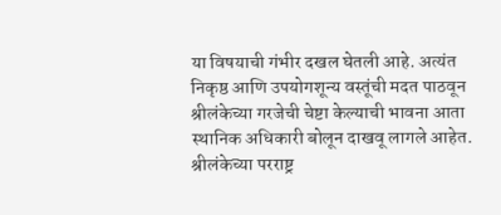या विषयाची गंभीर दखल घेतली आहे. अत्यंत निकृष्ठ आणि उपयोगशून्य वस्तूंची मदत पाठवून श्रीलंकेच्या गरजेची चेष्टा केल्याची भावना आता स्थानिक अधिकारी बोलून दाखवू लागले आहेत. श्रीलंकेच्या परराष्ट्र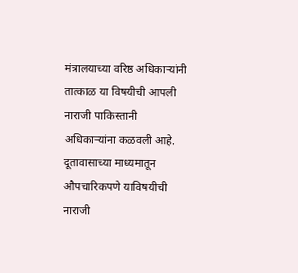मंत्रालयाच्या वरिष्ठ अधिकाऱ्यांनी तात्काळ या विषयीची आपली नाराजी पाकिस्तानी अधिकाऱ्यांना कळवली आहे. दूतावासाच्या माध्यमातून औपचारिकपणे याविषयीची नाराजी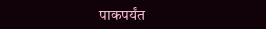पाकपर्यंत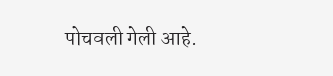पोचवली गेली आहे.